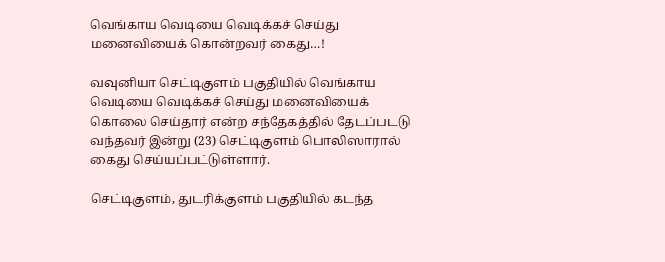வெங்காய வெடியை வெடிக்கச் செய்து மனைவியைக் கொன்றவர் கைது…!

வவுனியா செட்டிகுளம் பகுதியில் வெங்காய வெடியை வெடிக்கச் செய்து மனைவியைக் கொலை செய்தார் என்ற சந்தேகத்தில் தேடப்படடு வந்தவர் இன்று (23) செட்டிகுளம் பொலிஸாரால் கைது செய்யப்பட்டுள்ளார்.

செட்டிகுளம், துடரிக்குளம் பகுதியில் கடந்த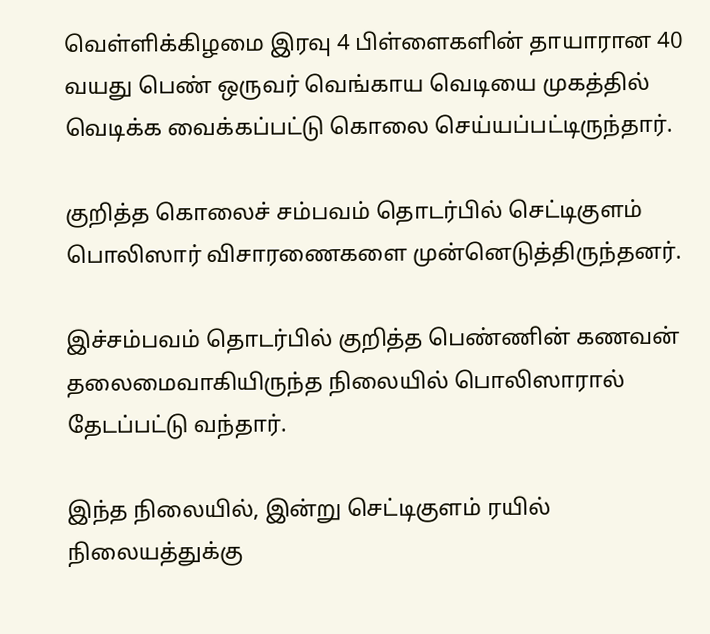வெள்ளிக்கிழமை இரவு 4 பிள்ளைகளின் தாயாரான 40 வயது பெண் ஒருவர் வெங்காய வெடியை முகத்தில் வெடிக்க வைக்கப்பட்டு கொலை செய்யப்பட்டிருந்தார்.

குறித்த கொலைச் சம்பவம் தொடர்பில் செட்டிகுளம் பொலிஸார் விசாரணைகளை முன்னெடுத்திருந்தனர்.

இச்சம்பவம் தொடர்பில் குறித்த பெண்ணின் கணவன் தலைமைவாகியிருந்த நிலையில் பொலிஸாரால் தேடப்பட்டு வந்தார்.

இந்த நிலையில், இன்று செட்டிகுளம் ரயில் நிலையத்துக்கு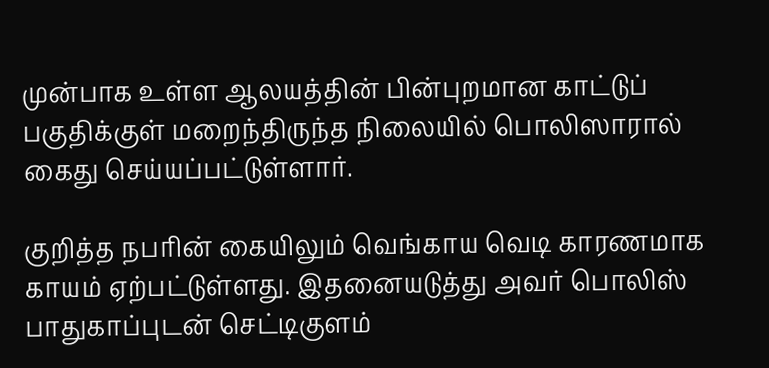முன்பாக உள்ள ஆலயத்தின் பின்புறமான காட்டுப் பகுதிக்குள் மறைந்திருந்த நிலையில் பொலிஸாரால் கைது செய்யப்பட்டுள்ளார்.

குறித்த நபரின் கையிலும் வெங்காய வெடி காரணமாக காயம் ஏற்பட்டுள்ளது. இதனையடுத்து அவர் பொலிஸ் பாதுகாப்புடன் செட்டிகுளம்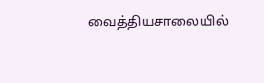வைத்தியசாலையில்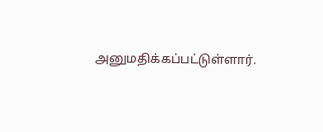அனுமதிக்கப்பட்டுள்ளார்.